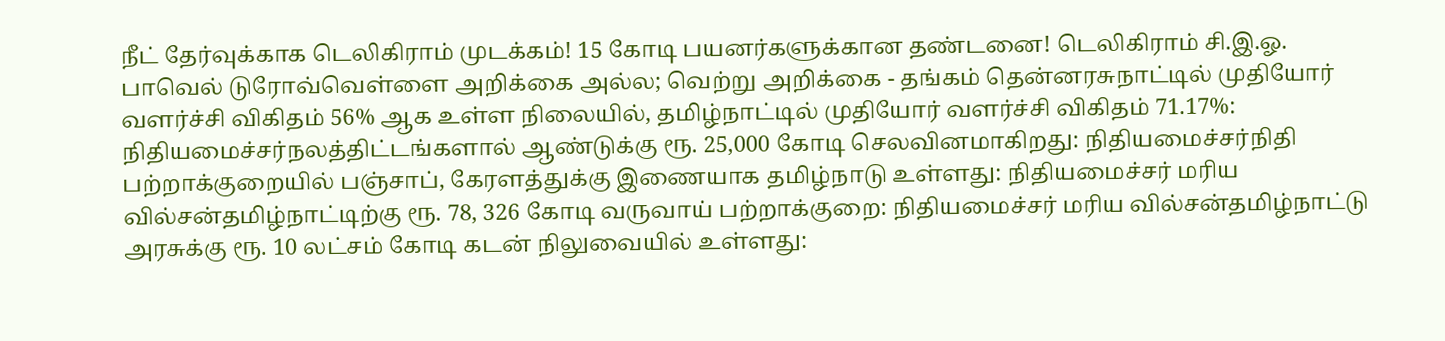நீட் தேர்வுக்காக டெலிகிராம் முடக்கம்! 15 கோடி பயனர்களுக்கான தண்டனை! டெலிகிராம் சி.இ.ஓ. பாவெல் டுரோவ்வெள்ளை அறிக்கை அல்ல; வெற்று அறிக்கை - தங்கம் தென்னரசுநாட்டில் முதியோர் வளர்ச்சி விகிதம் 56% ஆக உள்ள நிலையில், தமிழ்நாட்டில் முதியோர் வளர்ச்சி விகிதம் 71.17%: நிதியமைச்சர்நலத்திட்டங்களால் ஆண்டுக்கு ரூ. 25,000 கோடி செலவினமாகிறது: நிதியமைச்சர்நிதி பற்றாக்குறையில் பஞ்சாப், கேரளத்துக்கு இணையாக தமிழ்நாடு உள்ளது: நிதியமைச்சர் மரிய வில்சன்தமிழ்நாட்டிற்கு ரூ. 78, 326 கோடி வருவாய் பற்றாக்குறை: நிதியமைச்சர் மரிய வில்சன்தமிழ்நாட்டு அரசுக்கு ரூ. 10 லட்சம் கோடி கடன் நிலுவையில் உள்ளது: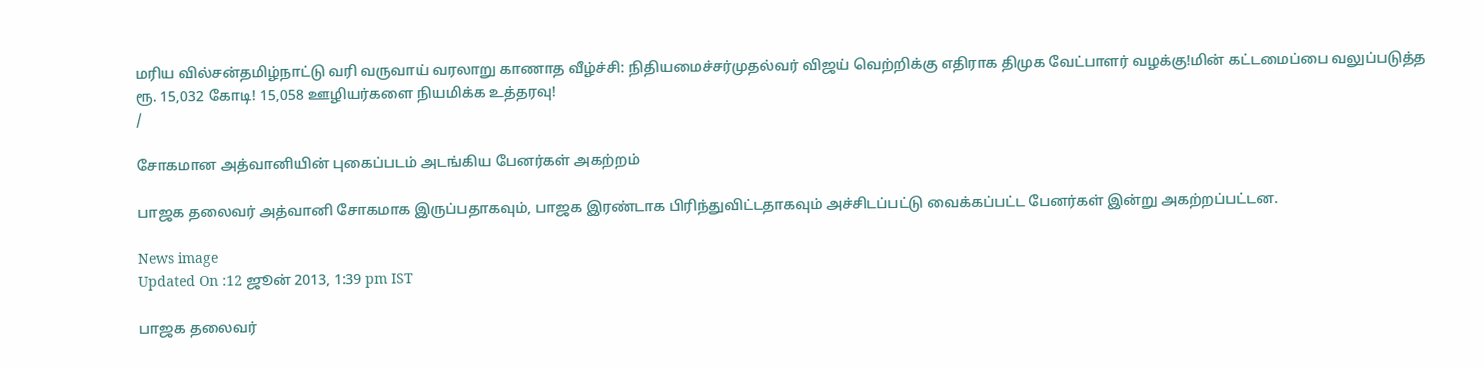மரிய வில்சன்தமிழ்நாட்டு வரி வருவாய் வரலாறு காணாத வீழ்ச்சி: நிதியமைச்சர்முதல்வர் விஜய் வெற்றிக்கு எதிராக திமுக வேட்பாளர் வழக்கு!மின் கட்டமைப்பை வலுப்படுத்த ரூ. 15,032 கோடி! 15,058 ஊழியர்களை நியமிக்க உத்தரவு!
/

சோகமான அத்வானியின் புகைப்படம் அடங்கிய பேனர்கள் அகற்றம்

பாஜக தலைவர் அத்வானி சோகமாக இருப்பதாகவும், பாஜக இரண்டாக பிரிந்துவிட்டதாகவும் அச்சிடப்பட்டு வைக்கப்பட்ட பேனர்கள் இன்று அகற்றப்பட்டன.

News image
Updated On :12 ஜூன் 2013, 1:39 pm IST

பாஜக தலைவர்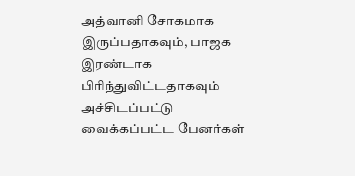அத்வானி சோகமாக இருப்பதாகவும், பாஜக இரண்டாக பிரிந்துவிட்டதாகவும் அச்சிடப்பட்டு வைக்கப்பட்ட பேனர்கள்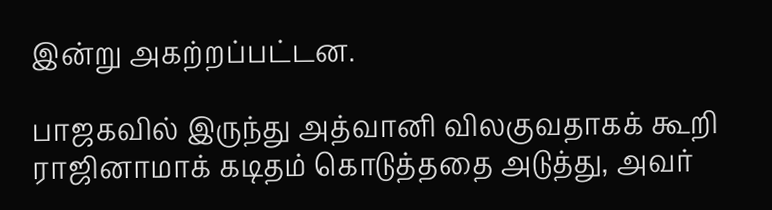இன்று அகற்றப்பட்டன.

பாஜகவில் இருந்து அத்வானி விலகுவதாகக் கூறி ராஜினாமாக் கடிதம் கொடுத்ததை அடுத்து, அவர்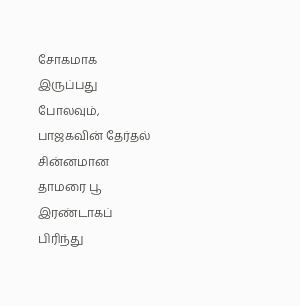சோகமாக இருப்பது போலவும், பாஜகவின் தேர்தல் சின்னமான தாமரை பூ இரண்டாகப் பிரிந்து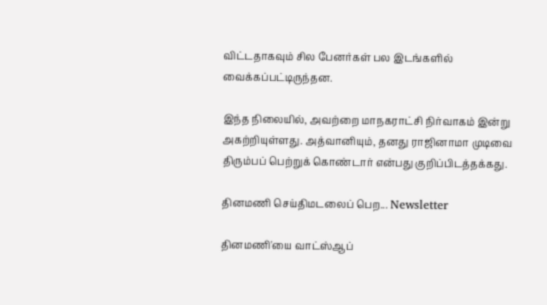விட்டதாகவும் சில பேனர்கள் பல இடங்களில் வைக்கப்பட்டிருந்தன.

இந்த நிலையில், அவற்றை மாநகராட்சி நிர்வாகம் இன்று அகற்றியுள்ளது. அத்வானியும், தனது ராஜினாமா முடிவை திரும்பப் பெற்றுக் கொண்டார் என்பது குறிப்பிடத்தக்கது.

தினமணி செய்திமடலைப் பெற... Newsletter

தினமணி'யை வாட்ஸ்ஆப்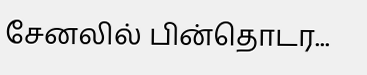சேனலில் பின்தொடர...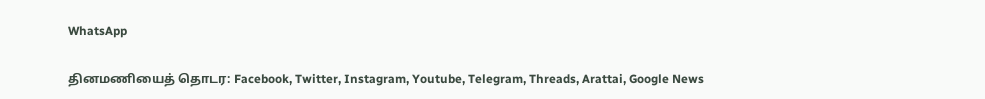WhatsApp

தினமணியைத் தொடர: Facebook, Twitter, Instagram, Youtube, Telegram, Threads, Arattai, Google News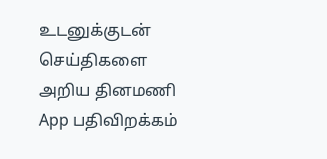உடனுக்குடன் செய்திகளை அறிய தினமணி App பதிவிறக்கம்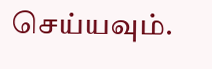செய்யவும்.